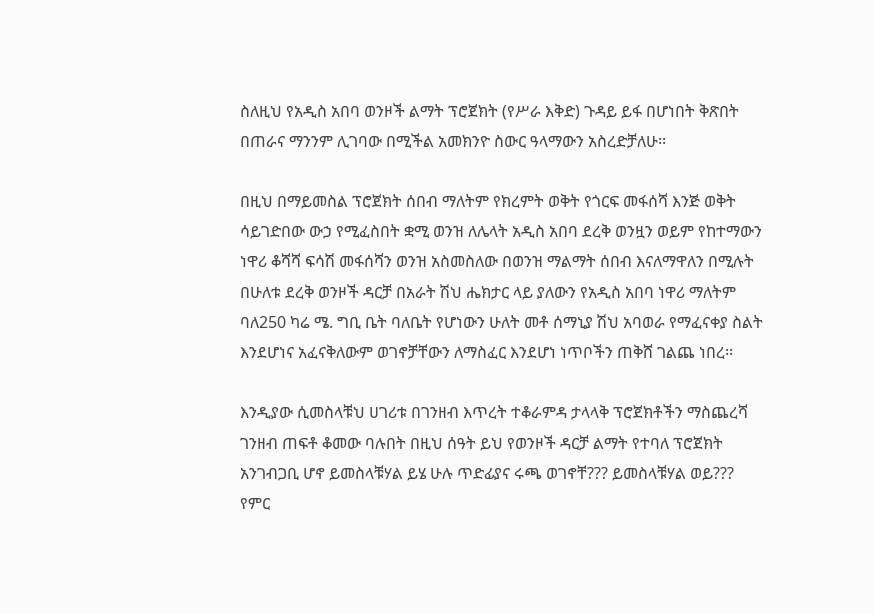ስለዚህ የአዲስ አበባ ወንዞች ልማት ፕሮጀክት (የሥራ እቅድ) ጉዳይ ይፋ በሆነበት ቅጽበት በጠራና ማንንም ሊገባው በሚችል አመክንዮ ስውር ዓላማውን አስረድቻለሁ፡፡

በዚህ በማይመስል ፕሮጀክት ሰበብ ማለትም የክረምት ወቅት የጎርፍ መፋሰሻ እንጅ ወቅት ሳይገድበው ውኃ የሚፈስበት ቋሚ ወንዝ ለሌላት አዲስ አበባ ደረቅ ወንዟን ወይም የከተማውን ነዋሪ ቆሻሻ ፍሳሽ መፋሰሻን ወንዝ አስመስለው በወንዝ ማልማት ሰበብ እናለማዋለን በሚሉት በሁለቱ ደረቅ ወንዞች ዳርቻ በአራት ሽህ ሔክታር ላይ ያለውን የአዲስ አበባ ነዋሪ ማለትም ባለ250 ካሬ ሜ. ግቢ ቤት ባለቤት የሆነውን ሁለት መቶ ሰማኒያ ሽህ አባወራ የማፈናቀያ ስልት እንደሆነና አፈናቅለውም ወገኖቻቸውን ለማስፈር እንደሆነ ነጥቦችን ጠቅሸ ገልጨ ነበረ፡፡

እንዲያው ሲመስላቹህ ሀገሪቱ በገንዘብ እጥረት ተቆራምዳ ታላላቅ ፕሮጀክቶችን ማስጨረሻ ገንዘብ ጠፍቶ ቆመው ባሉበት በዚህ ሰዓት ይህ የወንዞች ዳርቻ ልማት የተባለ ፕሮጀክት አንገብጋቢ ሆኖ ይመስላቹሃል ይሄ ሁሉ ጥድፊያና ሩጫ ወገኖቸ??? ይመስላቹሃል ወይ??? የምር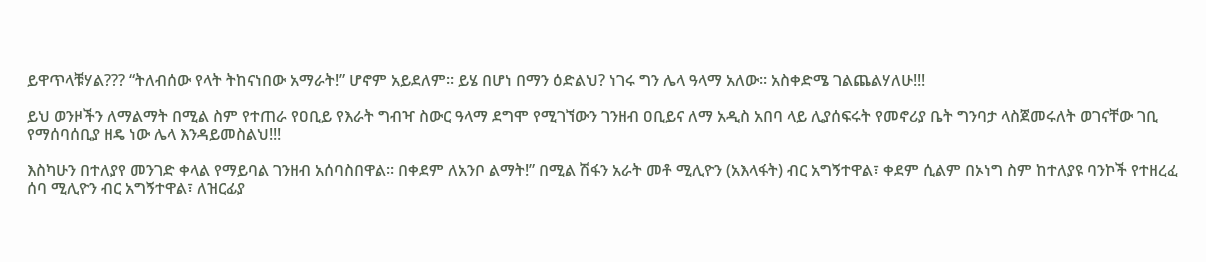ይዋጥላቹሃል??? “ትለብሰው የላት ትከናነበው አማራት!” ሆኖም አይደለም፡፡ ይሄ በሆነ በማን ዕድልህ? ነገሩ ግን ሌላ ዓላማ አለው፡፡ አስቀድሜ ገልጨልሃለሁ!!!

ይህ ወንዞችን ለማልማት በሚል ስም የተጠራ የዐቢይ የእራት ግብዣ ስውር ዓላማ ደግሞ የሚገኘውን ገንዘብ ዐቢይና ለማ አዲስ አበባ ላይ ሊያሰፍሩት የመኖሪያ ቤት ግንባታ ላስጀመሩለት ወገናቸው ገቢ የማሰባሰቢያ ዘዴ ነው ሌላ እንዳይመስልህ!!!

እስካሁን በተለያየ መንገድ ቀላል የማይባል ገንዘብ አሰባስበዋል፡፡ በቀደም ለአንቦ ልማት!” በሚል ሽፋን አራት መቶ ሚሊዮን (አእላፋት) ብር አግኝተዋል፣ ቀደም ሲልም በኦነግ ስም ከተለያዩ ባንኮች የተዘረፈ ሰባ ሚሊዮን ብር አግኝተዋል፣ ለዝርፊያ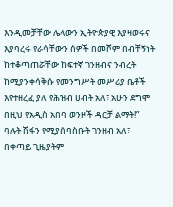እንዲመቻቸው ሌላውን ኢትዮጵያዊ እያዛወሩና እያባረሩ የራሳቸውን ሰዎች በመሾም በብቸኝነት ከተቆጣጠሯቸው ከፍተኛ ገንዘብና ንብረት ከሚያንቀሳቅሱ የመንግሥት መሥሪያ ቤቶች እየተዘረፈ ያለ የሕዝብ ሀብት አለ፣ አሁን ደግሞ በዚህ የአዲስ አበባ ወንዞች ዳርቻ ልማት!” ባሉት ሽፋን የሚያሰባስቡት ገንዘብ አለ፣ በቀጣይ ጊዜያትም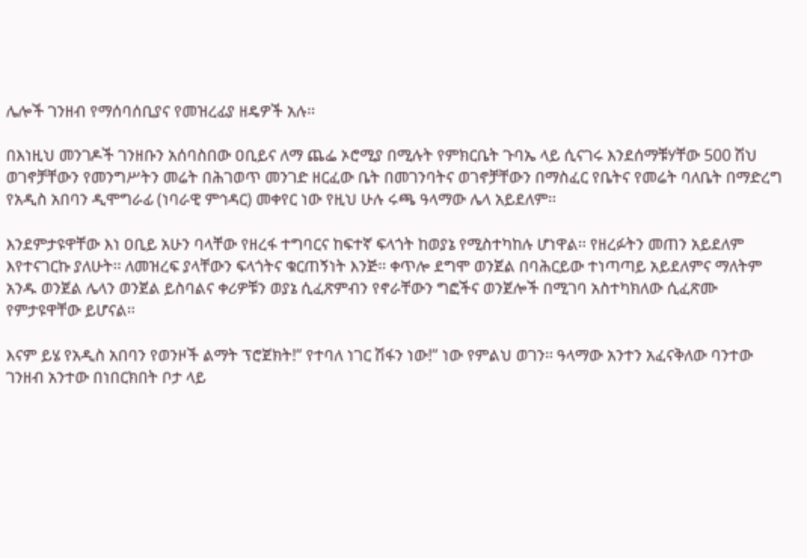ሌሎች ገንዘብ የማሰባሰቢያና የመዝረፊያ ዘዴዎች አሉ፡፡

በእነዚህ መንገዶች ገንዘቡን አሰባስበው ዐቢይና ለማ ጨፌ ኦሮሚያ በሚሉት የምክርቤት ጉባኤ ላይ ሲናገሩ እንደሰማቹሃቸው 500 ሽህ ወገኖቻቸውን የመንግሥትን መሬት በሕገወጥ መንገድ ዘርፈው ቤት በመገንባትና ወገኖቻቸውን በማስፈር የቤትና የመሬት ባለቤት በማድረግ የአዲስ አበባን ዲሞግራፊ (ነባራዊ ምኅዳር) መቀየር ነው የዚህ ሁሉ ሩጫ ዓላማው ሌላ አይደለም፡፡

እንደምታዩዋቸው እነ ዐቢይ አሁን ባላቸው የዘረፋ ተግባርና ከፍተኛ ፍላጎት ከወያኔ የሚስተካከሉ ሆነዋል፡፡ የዘረፉትን መጠን አይደለም እየተናገርኩ ያለሁት፡፡ ለመዝረፍ ያላቸውን ፍላጎትና ቁርጠኝነት እንጅ፡፡ ቀጥሎ ደግሞ ወንጀል በባሕርይው ተነጣጣይ አይደለምና ማለትም አንዱ ወንጀል ሌላን ወንጀል ይስባልና ቀሪዎቹን ወያኔ ሲፈጽምብን የኖራቸውን ግፎችና ወንጀሎች በሚገባ አስተካክለው ሲፈጽሙ የምታዩዋቸው ይሆናል፡፡

እናም ይሄ የአዲስ አበባን የወንዞች ልማት ፕሮጀክት!” የተባለ ነገር ሽፋን ነው!” ነው የምልህ ወገን፡፡ ዓላማው አንተን አፈናቅለው ባንተው ገንዘብ አንተው በነበርክበት ቦታ ላይ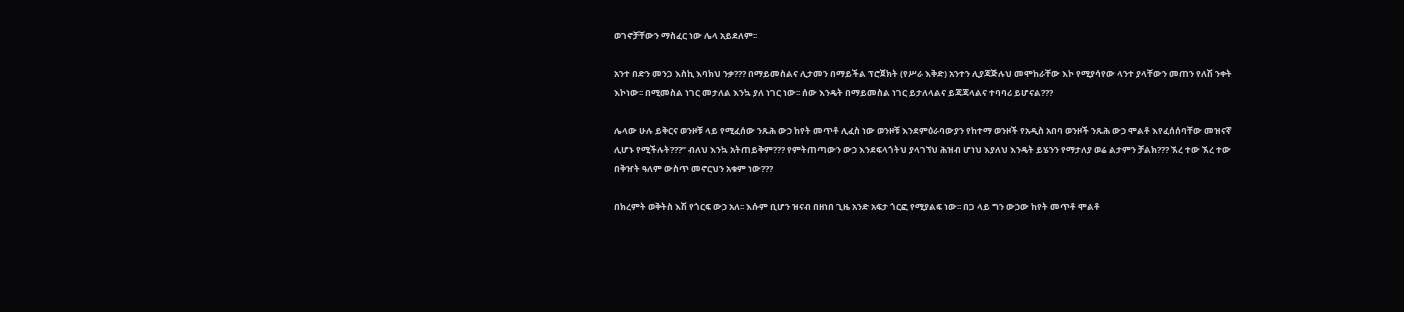ወገኖቻቸውን ማስፈር ነው ሌላ አይደለም፡፡

አንተ በድን መንጋ እስኪ እባክህ ንቃ??? በማይመስልና ሊታመን በማይችል ፕሮጀክት (የሥራ እቅድ) አንተን ሊያጃጅሉህ መሞከራቸው እኮ የሚያሳየው ላንተ ያላቸውን መጠን የለሽ ንቀት እኮነው፡፡ በሚመስል ነገር መታለል እንኳ ያለ ነገር ነው፡፡ ሰው እንዴት በማይመስል ነገር ይታለላልና ይጃጃላልና ተባባሪ ይሆናል???

ሌላው ሁሉ ይቅርና ወንዞቹ ላይ የሚፈሰው ንጹሕ ውኃ ከየት መጥቶ ሊፈስ ነው ወንዞቹ እንደምዕራባውያን የከተማ ወንዞች የአዲስ አበባ ወንዞች ንጹሕ ውኃ ሞልቶ እየፈሰሰባቸው መዝናኛ ሊሆኑ የሚችሉት???” ብለህ እንኳ አትጠይቅም??? የምትጠጣውን ውኃ እንደፍላጎትህ ያላገኘህ ሕዝብ ሆነህ እያለህ እንዴት ይሄንን የማታለያ ወሬ ልታምን ቻልክ??? ኧረ ተው ኧረ ተው በቅዠት ዓለም ውስጥ መኖርህን አቁም ነው???

በክረምት ወቅትስ እሽ የጎርፍ ውኃ አለ፡፡ እሱም ቢሆን ዝናብ በዘነበ ጊዜ አንድ አፍታ ጎርፎ የሚያልፍ ነው፡፡ በጋ ላይ ግን ውኃው ከየት መጥቶ ሞልቶ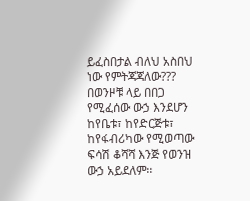ይፈስበታል ብለህ አስበህ ነው የምትጃጃለው??? በወንዞቹ ላይ በበጋ የሚፈሰው ውኃ እንደሆን ከየቤቱ፣ ከየድርጅቱ፣ ከየፋብሪካው የሚወጣው ፍሳሽ ቆሻሻ እንጅ የወንዝ ውኃ አይደለም፡፡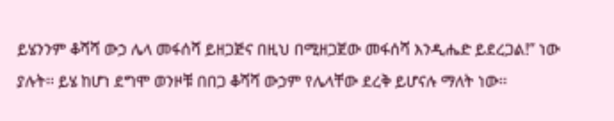ይሄንንም ቆሻሻ ውኃ ሌላ መፋሰሻ ይዘጋጅና በዚህ በሚዘጋጀው መፋሰሻ እንዲሔድ ይደረጋል!” ነው ያሉት፡፡ ይሄ ከሆነ ደግሞ ወንዞቹ በበጋ ቆሻሻ ውኃም የሌላቸው ደረቅ ይሆናሉ ማለት ነው፡፡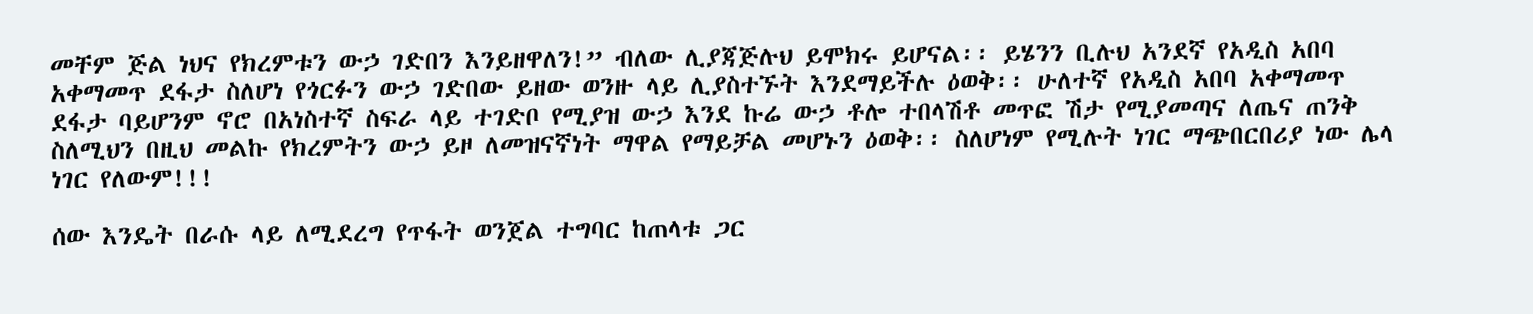መቸም ጅል ነህና የክረምቱን ውኃ ገድበን እንይዘዋለን!” ብለው ሊያጃጅሉህ ይሞክሩ ይሆናል፡፡ ይሄንን ቢሉህ አንደኛ የአዲስ አበባ አቀማመጥ ደፋታ ስለሆነ የጎርፉን ውኃ ገድበው ይዘው ወንዙ ላይ ሊያስተኙት እንደማይችሉ ዕወቅ፡፡ ሁለተኛ የአዲስ አበባ አቀማመጥ ደፋታ ባይሆንም ኖሮ በአነስተኛ ስፍራ ላይ ተገድቦ የሚያዝ ውኃ እንደ ኩሬ ውኃ ቶሎ ተበላሽቶ መጥፎ ሽታ የሚያመጣና ለጤና ጠንቅ ስለሚህን በዚህ መልኩ የክረምትን ውኃ ይዞ ለመዝናኛነት ማዋል የማይቻል መሆኑን ዕወቅ፡፡ ስለሆነም የሚሉት ነገር ማጭበርበሪያ ነው ሌላ ነገር የለውም!!!

ሰው እንዴት በራሱ ላይ ለሚደረግ የጥፋት ወንጀል ተግባር ከጠላቱ ጋር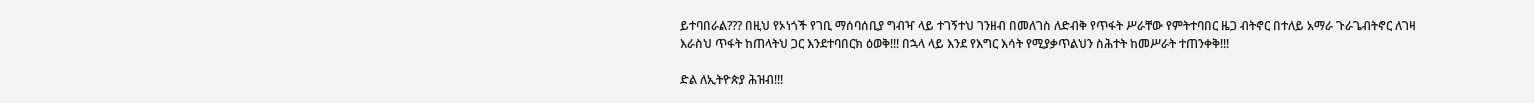ይተባበራል??? በዚህ የኦነጎች የገቢ ማሰባሰቢያ ግብዣ ላይ ተገኝተህ ገንዘብ በመለገስ ለድብቅ የጥፋት ሥራቸው የምትተባበር ዜጋ ብትኖር በተለይ አማራ ጉራጌብትኖር ለገዛ እራስህ ጥፋት ከጠላትህ ጋር እንደተባበርክ ዕወቅ!!! በኋላ ላይ እንደ የእግር እሳት የሚያቃጥልህን ስሕተት ከመሥራት ተጠንቀቅ!!!

ድል ለኢትዮጵያ ሕዝብ!!!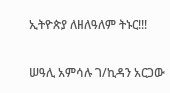ኢትዮጵያ ለዘለዓለም ትኑር!!!

ሠዓሊ አምሳሉ ገ/ኪዳን አርጋው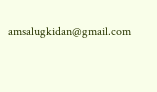amsalugkidan@gmail.com